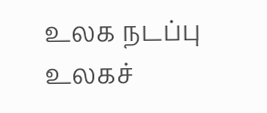உலக நடப்பு
உலகச்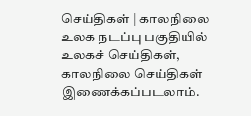செய்திகள் | காலநிலை
உலக நடப்பு பகுதியில் உலகச் செய்திகள், காலநிலை செய்திகள் இணைக்கப்படலாம்.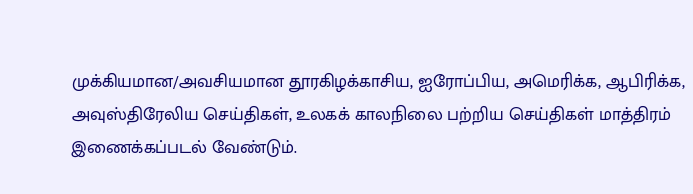முக்கியமான/அவசியமான தூரகிழக்காசிய, ஐரோப்பிய, அமெரிக்க, ஆபிரிக்க, அவுஸ்திரேலிய செய்திகள், உலகக் காலநிலை பற்றிய செய்திகள் மாத்திரம் இணைக்கப்படல் வேண்டும்.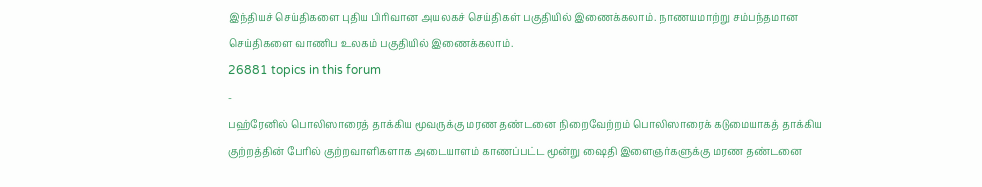இந்தியச் செய்திகளை புதிய பிரிவான அயலகச் செய்திகள் பகுதியில் இணைக்கலாம். நாணயமாற்று சம்பந்தமான செய்திகளை வாணிப உலகம் பகுதியில் இணைக்கலாம்.
26881 topics in this forum
-
பஹ்ரேனில் பொலிஸாரைத் தாக்கிய மூவருக்கு மரண தண்டனை நிறைவேற்றம் பொலிஸாரைக் கடுமையாகத் தாக்கிய குற்றத்தின் பேரில் குற்றவாளிகளாக அடையாளம் காணப்பட்ட மூன்று ஷைதி இளைஞர்களுக்கு மரண தண்டனை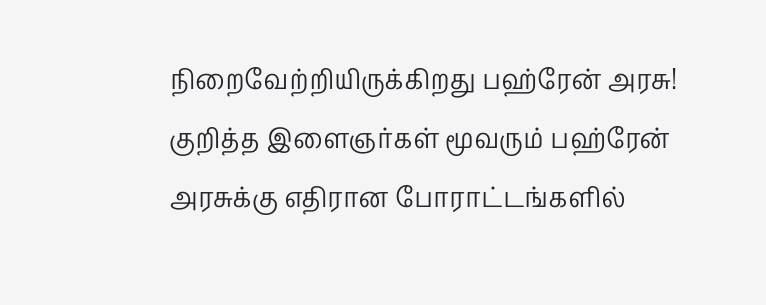நிறைவேற்றியிருக்கிறது பஹ்ரேன் அரசு! குறித்த இளைஞர்கள் மூவரும் பஹ்ரேன் அரசுக்கு எதிரான போராட்டங்களில்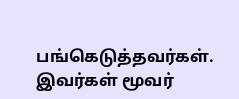பங்கெடுத்தவர்கள். இவர்கள் மூவர்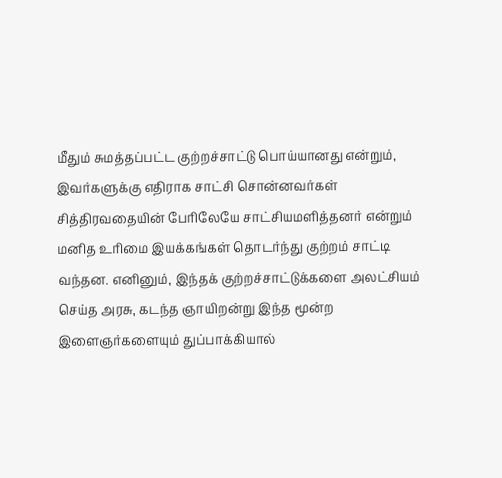மீதும் சுமத்தப்பட்ட குற்றச்சாட்டு பொய்யானது என்றும், இவர்களுக்கு எதிராக சாட்சி சொன்னவர்கள் சித்திரவதையின் பேரிலேயே சாட்சியமளித்தனர் என்றும் மனித உரிமை இயக்கங்கள் தொடர்ந்து குற்றம் சாட்டி வந்தன. எனினும், இந்தக் குற்றச்சாட்டுக்களை அலட்சியம் செய்த அரசு, கடந்த ஞாயிறன்று இந்த மூன்ற இளைஞர்களையும் துப்பாக்கியால்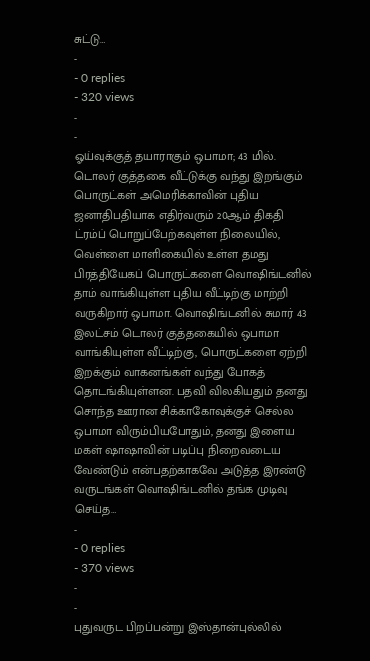சுட்டு…
-
- 0 replies
- 320 views
-
-
ஓய்வுக்குத் தயாராகும் ஒபாமா; 43 மில். டொலர் குத்தகை வீட்டுக்கு வந்து இறங்கும் பொருட்கள் அமெரிக்காவின் புதிய ஜனாதிபதியாக எதிர்வரும் 20ஆம் திகதி ட்ரம்ப் பொறுப்பேற்கவுள்ள நிலையில், வெள்ளை மாளிகையில் உள்ள தமது பிரத்தியேகப் பொருட்களை வொஷிங்டனில் தாம் வாங்கியுள்ள புதிய வீட்டிற்கு மாற்றி வருகிறார் ஒபாமா. வொஷிங்டனில் சுமார் 43 இலட்சம் டொலர் குத்தகையில் ஒபாமா வாங்கியுள்ள வீட்டிற்கு, பொருட்களை ஏற்றி இறக்கும் வாகனங்கள் வந்து போகத் தொடங்கியுள்ளன. பதவி விலகியதும் தனது சொந்த ஊரான சிக்காகோவுக்குச் செல்ல ஒபாமா விரும்பியபோதும், தனது இளைய மகள் ஷாஷாவின் படிப்பு நிறைவடைய வேண்டும் என்பதற்காகவே அடுத்த இரண்டு வருடங்கள் வொஷிங்டனில் தங்க முடிவு செய்த…
-
- 0 replies
- 370 views
-
-
புதுவருட பிறப்பன்று இஸ்தான்புல்லில்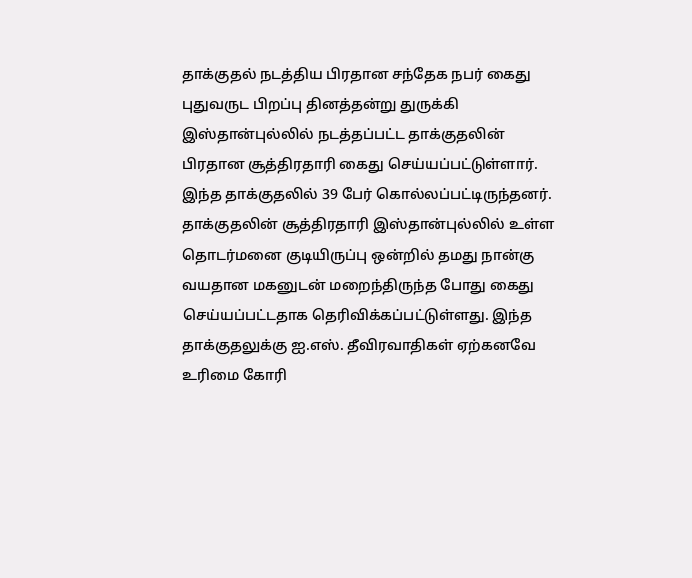தாக்குதல் நடத்திய பிரதான சந்தேக நபர் கைது புதுவருட பிறப்பு தினத்தன்று துருக்கி இஸ்தான்புல்லில் நடத்தப்பட்ட தாக்குதலின் பிரதான சூத்திரதாரி கைது செய்யப்பட்டுள்ளார். இந்த தாக்குதலில் 39 பேர் கொல்லப்பட்டிருந்தனர். தாக்குதலின் சூத்திரதாரி இஸ்தான்புல்லில் உள்ள தொடர்மனை குடியிருப்பு ஒன்றில் தமது நான்கு வயதான மகனுடன் மறைந்திருந்த போது கைது செய்யப்பட்டதாக தெரிவிக்கப்பட்டுள்ளது. இந்த தாக்குதலுக்கு ஐ.எஸ். தீவிரவாதிகள் ஏற்கனவே உரிமை கோரி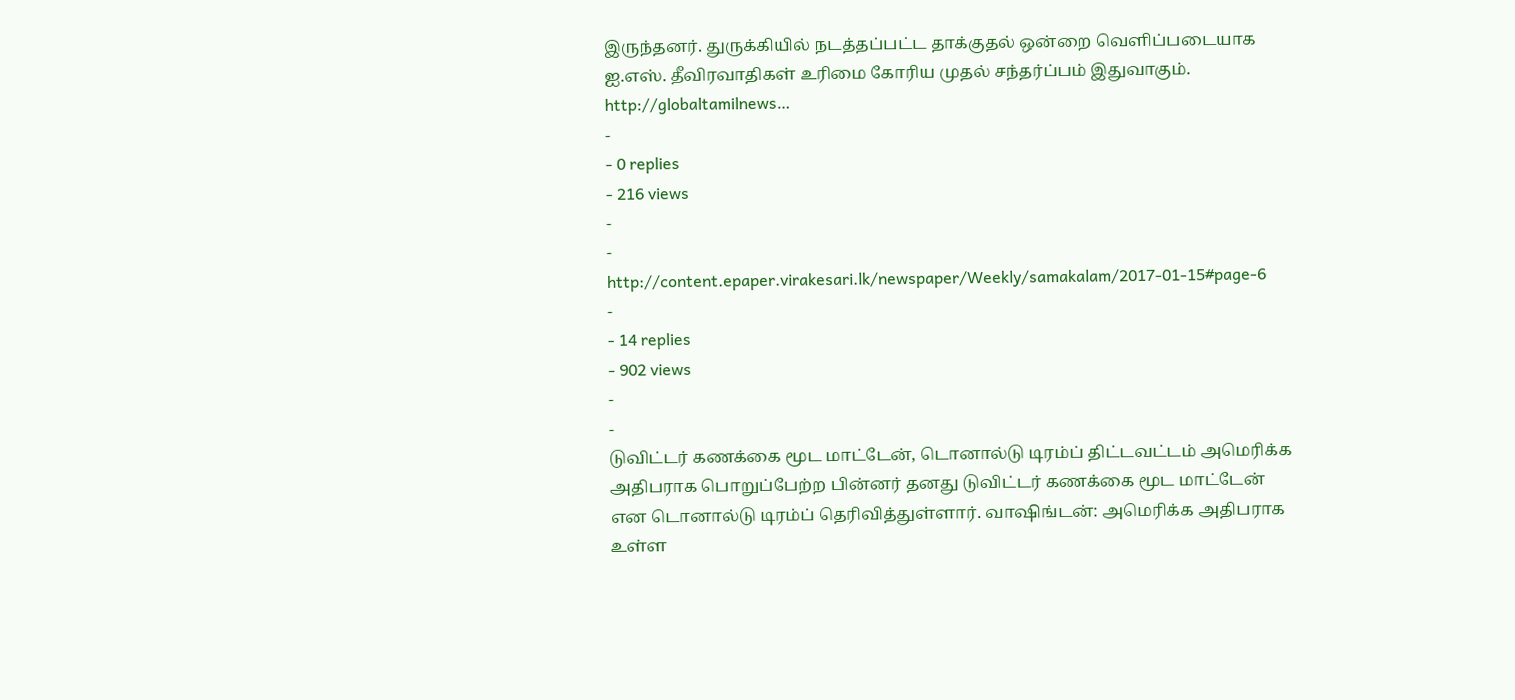இருந்தனர். துருக்கியில் நடத்தப்பட்ட தாக்குதல் ஒன்றை வெளிப்படையாக ஐ.எஸ். தீவிரவாதிகள் உரிமை கோரிய முதல் சந்தர்ப்பம் இதுவாகும். http://globaltamilnews…
-
- 0 replies
- 216 views
-
-
http://content.epaper.virakesari.lk/newspaper/Weekly/samakalam/2017-01-15#page-6
-
- 14 replies
- 902 views
-
-
டுவிட்டர் கணக்கை மூட மாட்டேன், டொனால்டு டிரம்ப் திட்டவட்டம் அமெரிக்க அதிபராக பொறுப்பேற்ற பின்னர் தனது டுவிட்டர் கணக்கை மூட மாட்டேன் என டொனால்டு டிரம்ப் தெரிவித்துள்ளார். வாஷிங்டன்: அமெரிக்க அதிபராக உள்ள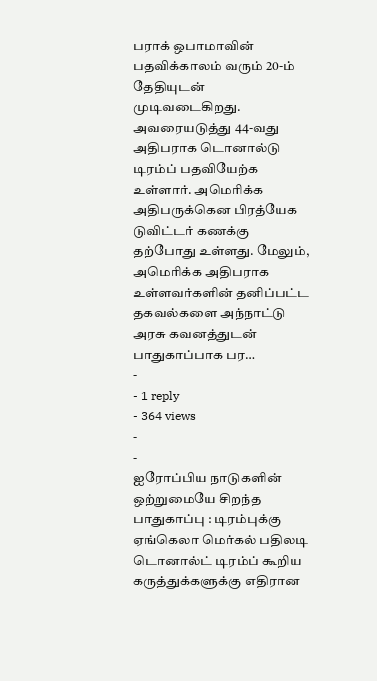பராக் ஒபாமாவின் பதவிக்காலம் வரும் 20-ம் தேதியுடன் முடிவடைகிறது. அவரையடுத்து 44-வது அதிபராக டொனால்டு டிரம்ப் பதவியேற்க உள்ளார். அமெரிக்க அதிபருக்கென பிரத்யேக டுவிட்டர் கணக்கு தற்போது உள்ளது. மேலும், அமெரிக்க அதிபராக உள்ளவர்களின் தனிப்பட்ட தகவல்களை அந்நாட்டு அரசு கவனத்துடன் பாதுகாப்பாக பர…
-
- 1 reply
- 364 views
-
-
ஐரோப்பிய நாடுகளின் ஒற்றுமையே சிறந்த பாதுகாப்பு : டிரம்புக்கு ஏங்கெலா மெர்கல் பதிலடி டொனால்ட் டிரம்ப் கூறிய கருத்துக்களுக்கு எதிரான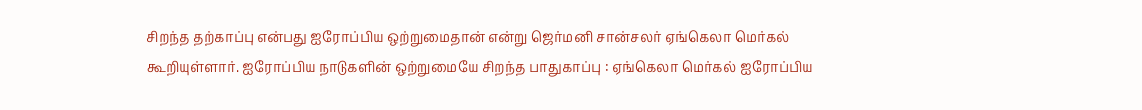சிறந்த தற்காப்பு என்பது ஐரோப்பிய ஒற்றுமைதான் என்று ஜெர்மனி சான்சலர் ஏங்கெலா மெர்கல் கூறியுள்ளார். ஐரோப்பிய நாடுகளின் ஒற்றுமையே சிறந்த பாதுகாப்பு : ஏங்கெலா மெர்கல் ஐரோப்பிய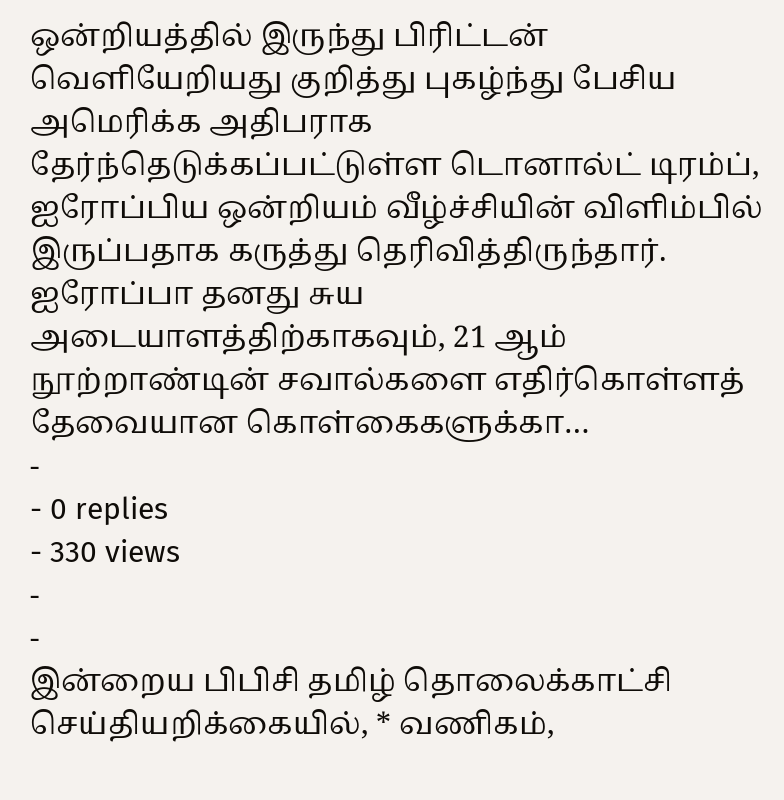ஒன்றியத்தில் இருந்து பிரிட்டன் வெளியேறியது குறித்து புகழ்ந்து பேசிய அமெரிக்க அதிபராக தேர்ந்தெடுக்கப்பட்டுள்ள டொனால்ட் டிரம்ப், ஐரோப்பிய ஒன்றியம் வீழ்ச்சியின் விளிம்பில் இருப்பதாக கருத்து தெரிவித்திருந்தார். ஐரோப்பா தனது சுய அடையாளத்திற்காகவும், 21 ஆம் நூற்றாண்டின் சவால்களை எதிர்கொள்ளத் தேவையான கொள்கைகளுக்கா…
-
- 0 replies
- 330 views
-
-
இன்றைய பிபிசி தமிழ் தொலைக்காட்சி செய்தியறிக்கையில், * வணிகம்,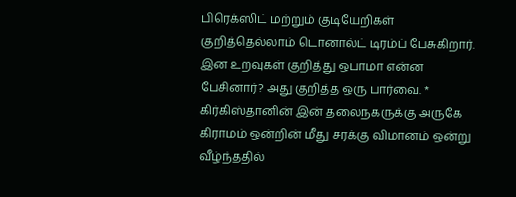பிரெக்ஸிட் மற்றும் குடியேறிகள் குறித்தெல்லாம் டொனால்ட் டிரம்ப் பேசுகிறார். இன உறவுகள் குறித்து ஒபாமா என்ன பேசினார்? அது குறித்த ஒரு பார்வை. * கிர்கிஸ்தானின் இன் தலைநகருக்கு அருகே கிராமம் ஒன்றின் மீது சரக்கு விமானம் ஒன்று வீழ்ந்ததில்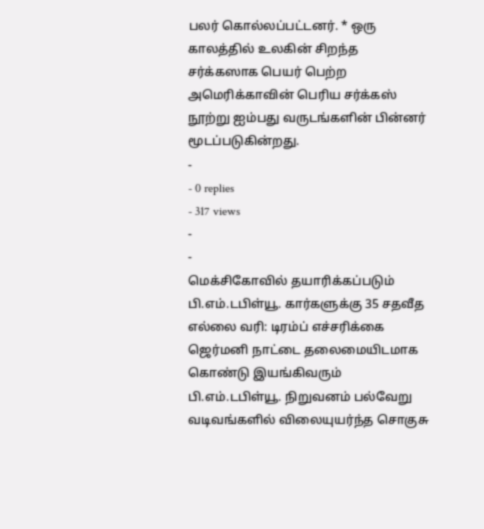பலர் கொல்லப்பட்டனர். * ஒரு காலத்தில் உலகின் சிறந்த சர்க்கஸாக பெயர் பெற்ற அமெரிக்காவின் பெரிய சர்க்கஸ் நூற்று ஐம்பது வருடங்களின் பின்னர் மூடப்படுகின்றது.
-
- 0 replies
- 317 views
-
-
மெக்சிகோவில் தயாரிக்கப்படும் பி.எம்.டபிள்யூ. கார்களுக்கு 35 சதவீத எல்லை வரி: டிரம்ப் எச்சரிக்கை ஜெர்மனி நாட்டை தலைமையிடமாக கொண்டு இயங்கிவரும் பி.எம்.டபிள்யூ. நிறுவனம் பல்வேறு வடிவங்களில் விலையுயர்ந்த சொகுசு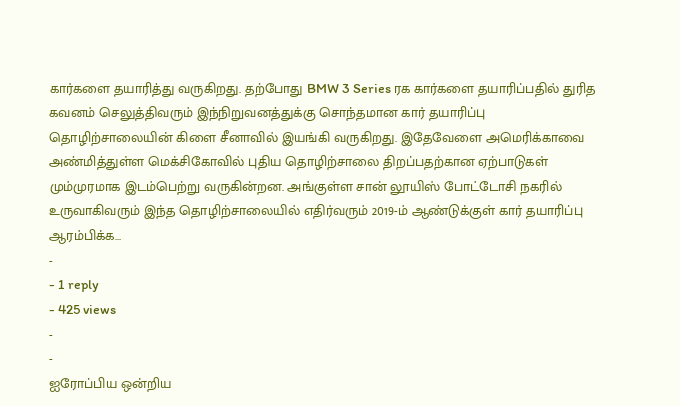கார்களை தயாரித்து வருகிறது. தற்போது BMW 3 Series ரக கார்களை தயாரிப்பதில் துரித கவனம் செலுத்திவரும் இந்நிறுவனத்துக்கு சொந்தமான கார் தயாரிப்பு தொழிற்சாலையின் கிளை சீனாவில் இயங்கி வருகிறது. இதேவேளை அமெரிக்காவை அண்மித்துள்ள மெக்சிகோவில் புதிய தொழிற்சாலை திறப்பதற்கான ஏற்பாடுகள் மும்முரமாக இடம்பெற்று வருகின்றன. அங்குள்ள சான் லூயிஸ் போட்டோசி நகரில் உருவாகிவரும் இந்த தொழிற்சாலையில் எதிர்வரும் 2019-ம் ஆண்டுக்குள் கார் தயாரிப்பு ஆரம்பிக்க…
-
- 1 reply
- 425 views
-
-
ஐரோப்பிய ஒன்றிய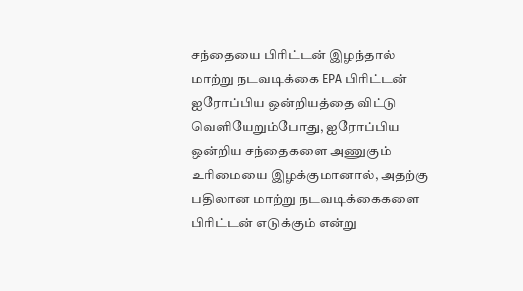சந்தையை பிரிட்டன் இழந்தால் மாற்று நடவடிக்கை EPA பிரிட்டன் ஐரோப்பிய ஒன்றியத்தை விட்டு வெளியேறும்போது, ஐரோப்பிய ஒன்றிய சந்தைகளை அணுகும் உரிமையை இழக்குமானால், அதற்கு பதிலான மாற்று நடவடிக்கைகளை பிரிட்டன் எடுக்கும் என்று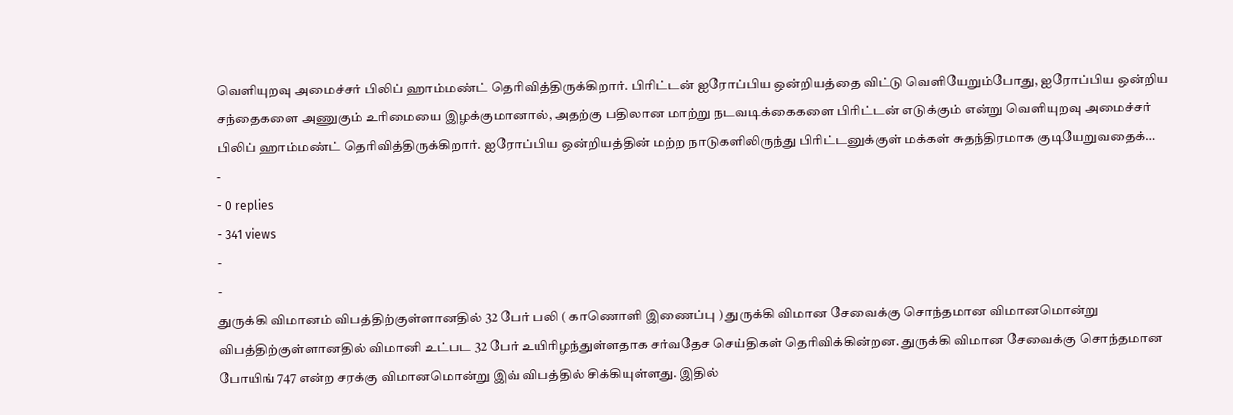வெளியுறவு அமைச்சர் பிலிப் ஹாம்மண்ட் தெரிவித்திருக்கிறார். பிரிட்டன் ஐரோப்பிய ஒன்றியத்தை விட்டு வெளியேறும்போது, ஐரோப்பிய ஒன்றிய சந்தைகளை அணுகும் உரிமையை இழக்குமானால், அதற்கு பதிலான மாற்று நடவடிக்கைகளை பிரிட்டன் எடுக்கும் என்று வெளியுறவு அமைச்சர் பிலிப் ஹாம்மண்ட் தெரிவித்திருக்கிறார். ஐரோப்பிய ஒன்றியத்தின் மற்ற நாடுகளிலிருந்து பிரிட்டனுக்குள் மக்கள் சுதந்திரமாக குடியேறுவதைக்…
-
- 0 replies
- 341 views
-
-
துருக்கி விமானம் விபத்திற்குள்ளானதில் 32 பேர் பலி ( காணொளி இணைப்பு ) துருக்கி விமான சேவைக்கு சொந்தமான விமானமொன்று விபத்திற்குள்ளானதில் விமானி உட்பட 32 பேர் உயிரிழந்துள்ளதாக சர்வதேச செய்திகள் தெரிவிக்கின்றன. துருக்கி விமான சேவைக்கு சொந்தமான போயிங் 747 என்ற சரக்கு விமானமொன்று இவ் விபத்தில் சிக்கியுள்ளது. இதில்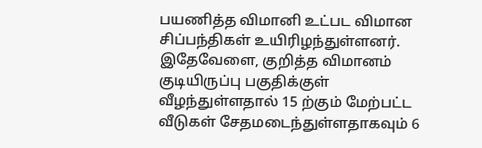பயணித்த விமானி உட்பட விமான சிப்பந்திகள் உயிரிழந்துள்ளனர். இதேவேளை, குறித்த விமானம் குடியிருப்பு பகுதிக்குள் வீழந்துள்ளதால் 15 ற்கும் மேற்பட்ட வீடுகள் சேதமடைந்துள்ளதாகவும் 6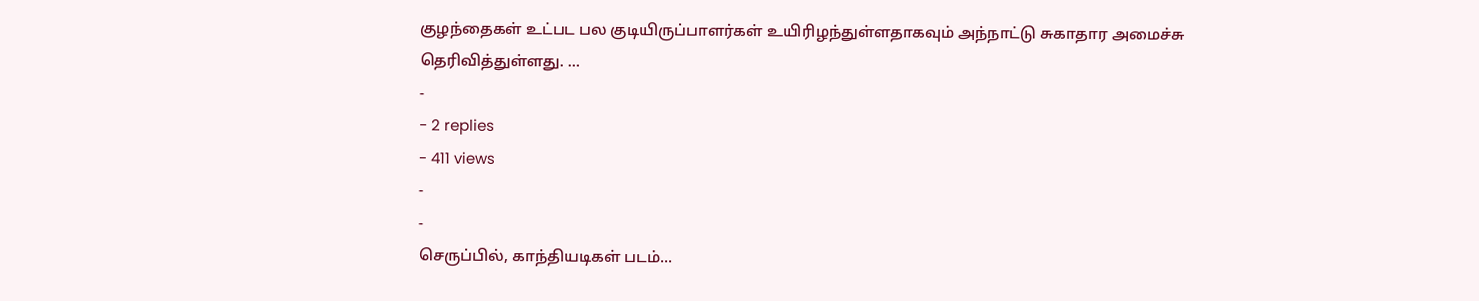குழந்தைகள் உட்பட பல குடியிருப்பாளர்கள் உயிரிழந்துள்ளதாகவும் அந்நாட்டு சுகாதார அமைச்சு தெரிவித்துள்ளது. …
-
- 2 replies
- 411 views
-
-
செருப்பில், காந்தியடிகள் படம்...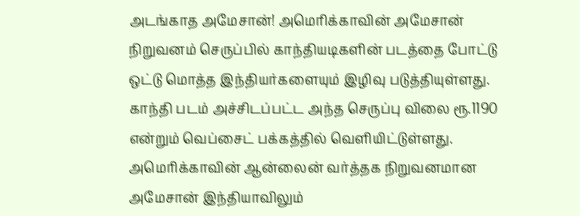அடங்காத அமேசான்! அமெரிக்காவின் அமேசான் நிறுவனம் செருப்பில் காந்தியடிகளின் படத்தை போட்டு ஒட்டு மொத்த இந்தியர்களையும் இழிவு படுத்தியுள்ளது. காந்தி படம் அச்சிடப்பட்ட அந்த செருப்பு விலை ரூ.1190 என்றும் வெப்சைட் பக்கத்தில் வெளியிட்டுள்ளது. அமெரிக்காவின் ஆன்லைன் வர்த்தக நிறுவனமான அமேசான் இந்தியாவிலும்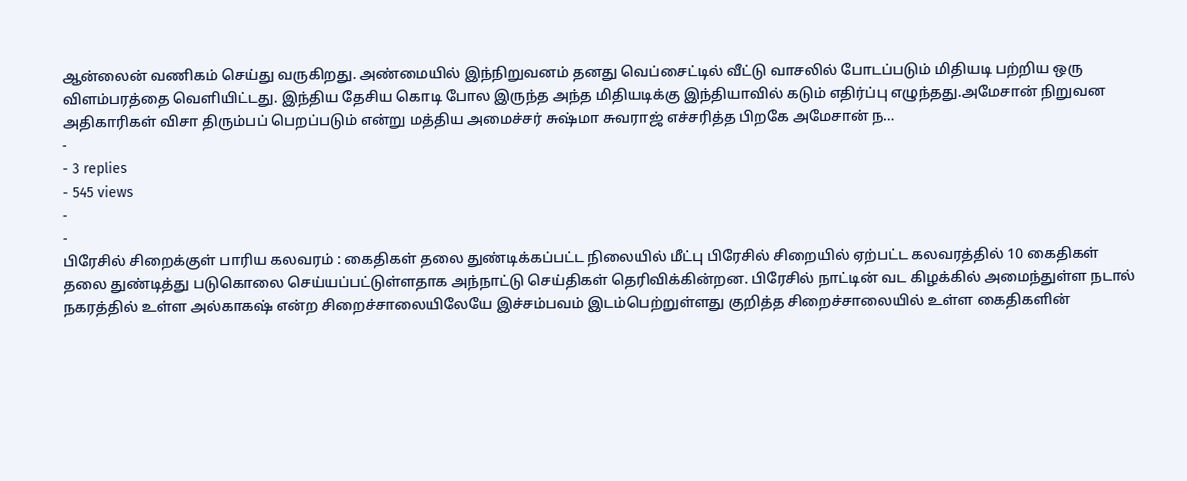ஆன்லைன் வணிகம் செய்து வருகிறது. அண்மையில் இந்நிறுவனம் தனது வெப்சைட்டில் வீட்டு வாசலில் போடப்படும் மிதியடி பற்றிய ஒரு விளம்பரத்தை வெளியிட்டது. இந்திய தேசிய கொடி போல இருந்த அந்த மிதியடிக்கு இந்தியாவில் கடும் எதிர்ப்பு எழுந்தது.அமேசான் நிறுவன அதிகாரிகள் விசா திரும்பப் பெறப்படும் என்று மத்திய அமைச்சர் சுஷ்மா சுவராஜ் எச்சரித்த பிறகே அமேசான் ந…
-
- 3 replies
- 545 views
-
-
பிரேசில் சிறைக்குள் பாரிய கலவரம் : கைதிகள் தலை துண்டிக்கப்பட்ட நிலையில் மீட்பு பிரேசில் சிறையில் ஏற்பட்ட கலவரத்தில் 10 கைதிகள் தலை துண்டித்து படுகொலை செய்யப்பட்டுள்ளதாக அந்நாட்டு செய்திகள் தெரிவிக்கின்றன. பிரேசில் நாட்டின் வட கிழக்கில் அமைந்துள்ள நடால் நகரத்தில் உள்ள அல்காகஷ் என்ற சிறைச்சாலையிலேயே இச்சம்பவம் இடம்பெற்றுள்ளது குறித்த சிறைச்சாலையில் உள்ள கைதிகளின்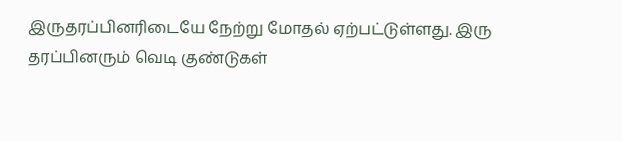இருதரப்பினரிடையே நேற்று மோதல் ஏற்பட்டுள்ளது. இரு தரப்பினரும் வெடி குண்டுகள்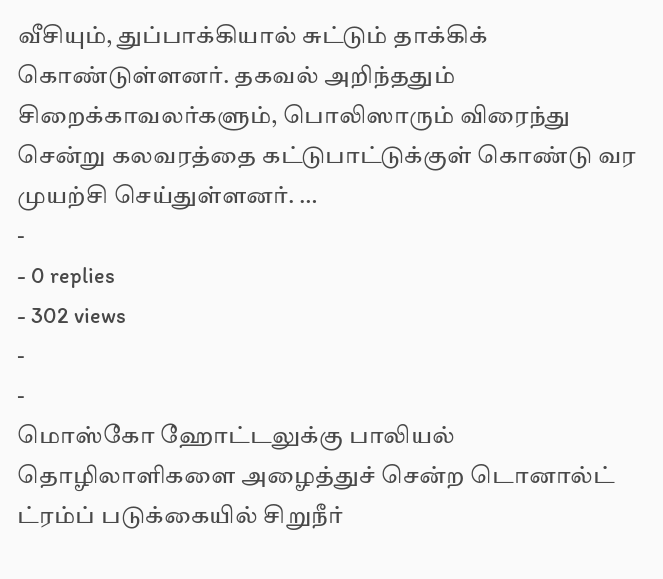வீசியும், துப்பாக்கியால் சுட்டும் தாக்கிக் கொண்டுள்ளனர். தகவல் அறிந்ததும் சிறைக்காவலர்களும், பொலிஸாரும் விரைந்து சென்று கலவரத்தை கட்டுபாட்டுக்குள் கொண்டு வர முயற்சி செய்துள்ளனர். …
-
- 0 replies
- 302 views
-
-
மொஸ்கோ ஹோட்டலுக்கு பாலியல் தொழிலாளிகளை அழைத்துச் சென்ற டொனால்ட் ட்ரம்ப் படுக்கையில் சிறுநீர்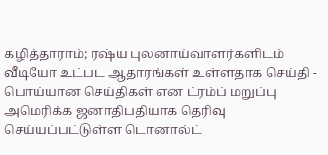கழித்தாராம்; ரஷ்ய புலனாய்வாளர்களிடம் வீடியோ உட்பட ஆதாரங்கள் உள்ளதாக செய்தி - பொய்யான செய்திகள் என ட்ரம்ப் மறுப்பு அமெரிக்க ஜனாதிபதியாக தெரிவு செய்யப்பட்டுள்ள டொனால்ட்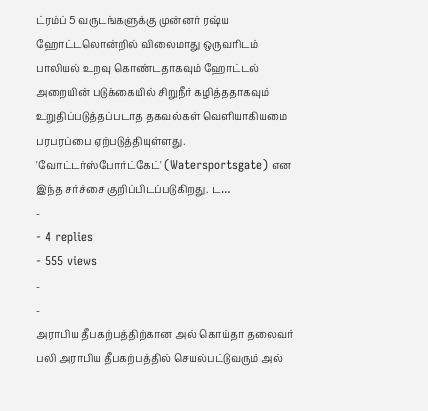ட்ரம்ப் 5 வருடங்களுக்கு முன்னர் ரஷ்ய ஹோட்டலொன்றில் விலைமாது ஒருவரிடம் பாலியல் உறவு கொண்டதாகவும் ஹோட்டல் அறையின் படுக்கையில் சிறுநீர் கழித்ததாகவும் உறுதிப்படுத்தப்படாத தகவல்கள் வெளியாகியமை பரபரப்பை ஏற்படுத்தியுள்ளது. 'வோட்டர்ஸ்போர்ட்கேட்' (Watersportsgate) என இந்த சர்ச்சை குறிப்பிடப்படுகிறது. ட…
-
- 4 replies
- 555 views
-
-
அராபிய தீபகற்பத்திற்கான அல் கொய்தா தலைவர் பலி அராபிய தீபகற்பத்தில் செயல்பட்டுவரும் அல்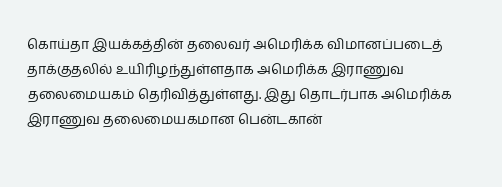கொய்தா இயக்கத்தின் தலைவர் அமெரிக்க விமானப்படைத் தாக்குதலில் உயிரிழந்துள்ளதாக அமெரிக்க இராணுவ தலைமையகம் தெரிவித்துள்ளது. இது தொடர்பாக அமெரிக்க இராணுவ தலைமையகமான பென்டகான்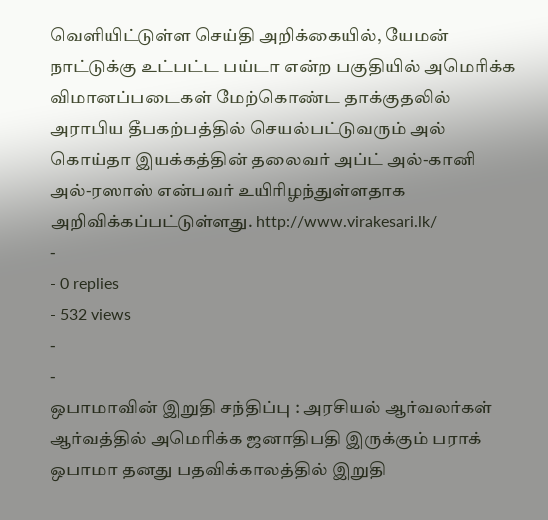வெளியிட்டுள்ள செய்தி அறிக்கையில், யேமன் நாட்டுக்கு உட்பட்ட பய்டா என்ற பகுதியில் அமெரிக்க விமானப்படைகள் மேற்கொண்ட தாக்குதலில் அராபிய தீபகற்பத்தில் செயல்பட்டுவரும் அல் கொய்தா இயக்கத்தின் தலைவர் அப்ட் அல்-கானி அல்-ரஸாஸ் என்பவர் உயிரிழந்துள்ளதாக அறிவிக்கப்பட்டுள்ளது. http://www.virakesari.lk/
-
- 0 replies
- 532 views
-
-
ஒபாமாவின் இறுதி சந்திப்பு : அரசியல் ஆர்வலர்கள் ஆர்வத்தில் அமெரிக்க ஜனாதிபதி இருக்கும் பராக் ஒபாமா தனது பதவிக்காலத்தில் இறுதி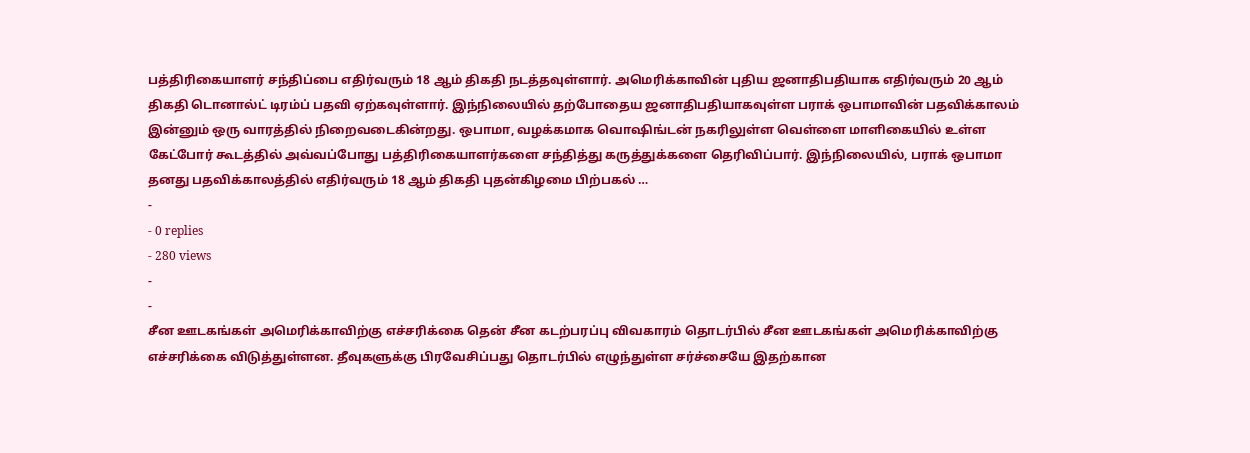பத்திரிகையாளர் சந்திப்பை எதிர்வரும் 18 ஆம் திகதி நடத்தவுள்ளார். அமெரிக்காவின் புதிய ஜனாதிபதியாக எதிர்வரும் 20 ஆம் திகதி டொனால்ட் டிரம்ப் பதவி ஏற்கவுள்ளார். இந்நிலையில் தற்போதைய ஜனாதிபதியாகவுள்ள பராக் ஒபாமாவின் பதவிக்காலம் இன்னும் ஒரு வாரத்தில் நிறைவடைகின்றது. ஒபாமா, வழக்கமாக வொஷிங்டன் நகரிலுள்ள வெள்ளை மாளிகையில் உள்ள கேட்போர் கூடத்தில் அவ்வப்போது பத்திரிகையாளர்களை சந்தித்து கருத்துக்களை தெரிவிப்பார். இந்நிலையில், பராக் ஒபாமா தனது பதவிக்காலத்தில் எதிர்வரும் 18 ஆம் திகதி புதன்கிழமை பிற்பகல் …
-
- 0 replies
- 280 views
-
-
சீன ஊடகங்கள் அமெரிக்காவிற்கு எச்சரிக்கை தென் சீன கடற்பரப்பு விவகாரம் தொடர்பில் சீன ஊடகங்கள் அமெரிக்காவிற்கு எச்சரிக்கை விடுத்துள்ளன. தீவுகளுக்கு பிரவேசிப்பது தொடர்பில் எழுந்துள்ள சர்ச்சையே இதற்கான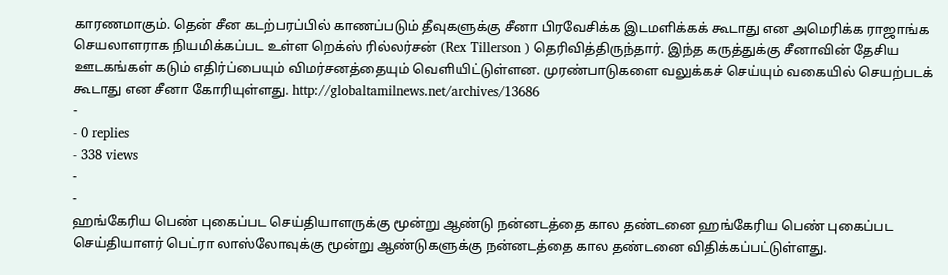காரணமாகும். தென் சீன கடற்பரப்பில் காணப்படும் தீவுகளுக்கு சீனா பிரவேசிக்க இடமளிக்கக் கூடாது என அமெரிக்க ராஜாங்க செயலாளராக நியமிக்கப்பட உள்ள றெக்ஸ் ரில்லர்சன் (Rex Tillerson ) தெரிவித்திருந்தார். இந்த கருத்துக்கு சீனாவின் தேசிய ஊடகங்கள் கடும் எதிர்ப்பையும் விமர்சனத்தையும் வெளியிட்டுள்ளன. முரண்பாடுகளை வலுக்கச் செய்யும் வகையில் செயற்படக் கூடாது என சீனா கோரியுள்ளது. http://globaltamilnews.net/archives/13686
-
- 0 replies
- 338 views
-
-
ஹங்கேரிய பெண் புகைப்பட செய்தியாளருக்கு மூன்று ஆண்டு நன்னடத்தை கால தண்டனை ஹங்கேரிய பெண் புகைப்பட செய்தியாளர் பெட்ரா லாஸ்லோவுக்கு மூன்று ஆண்டுகளுக்கு நன்னடத்தை கால தண்டனை விதிக்கப்பட்டுள்ளது.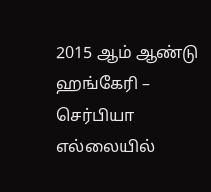2015 ஆம் ஆண்டு ஹங்கேரி – செர்பியா எல்லையில்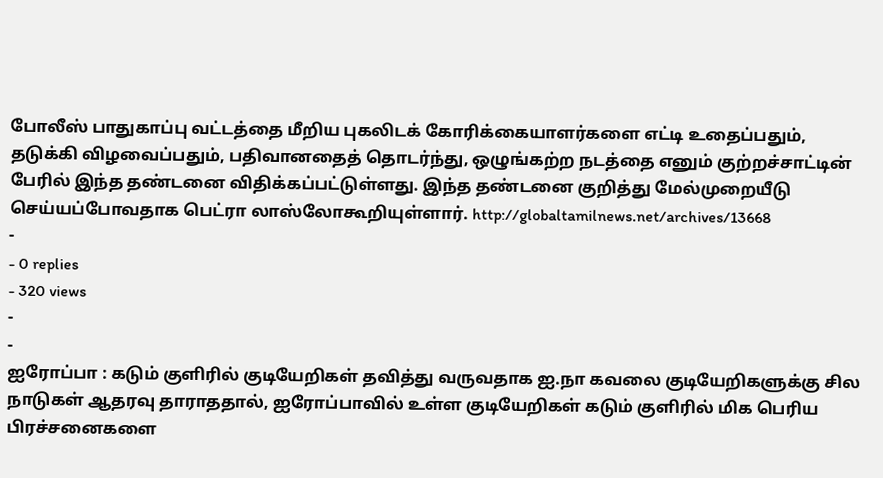போலீஸ் பாதுகாப்பு வட்டத்தை மீறிய புகலிடக் கோரிக்கையாளர்களை எட்டி உதைப்பதும், தடுக்கி விழவைப்பதும், பதிவானதைத் தொடர்ந்து, ஒழுங்கற்ற நடத்தை எனும் குற்றச்சாட்டின் பேரில் இந்த தண்டனை விதிக்கப்பட்டுள்ளது. இந்த தண்டனை குறித்து மேல்முறையீடு செய்யப்போவதாக பெட்ரா லாஸ்லோகூறியுள்ளார். http://globaltamilnews.net/archives/13668
-
- 0 replies
- 320 views
-
-
ஐரோப்பா : கடும் குளிரில் குடியேறிகள் தவித்து வருவதாக ஐ.நா கவலை குடியேறிகளுக்கு சில நாடுகள் ஆதரவு தாராததால், ஐரோப்பாவில் உள்ள குடியேறிகள் கடும் குளிரில் மிக பெரிய பிரச்சனைகளை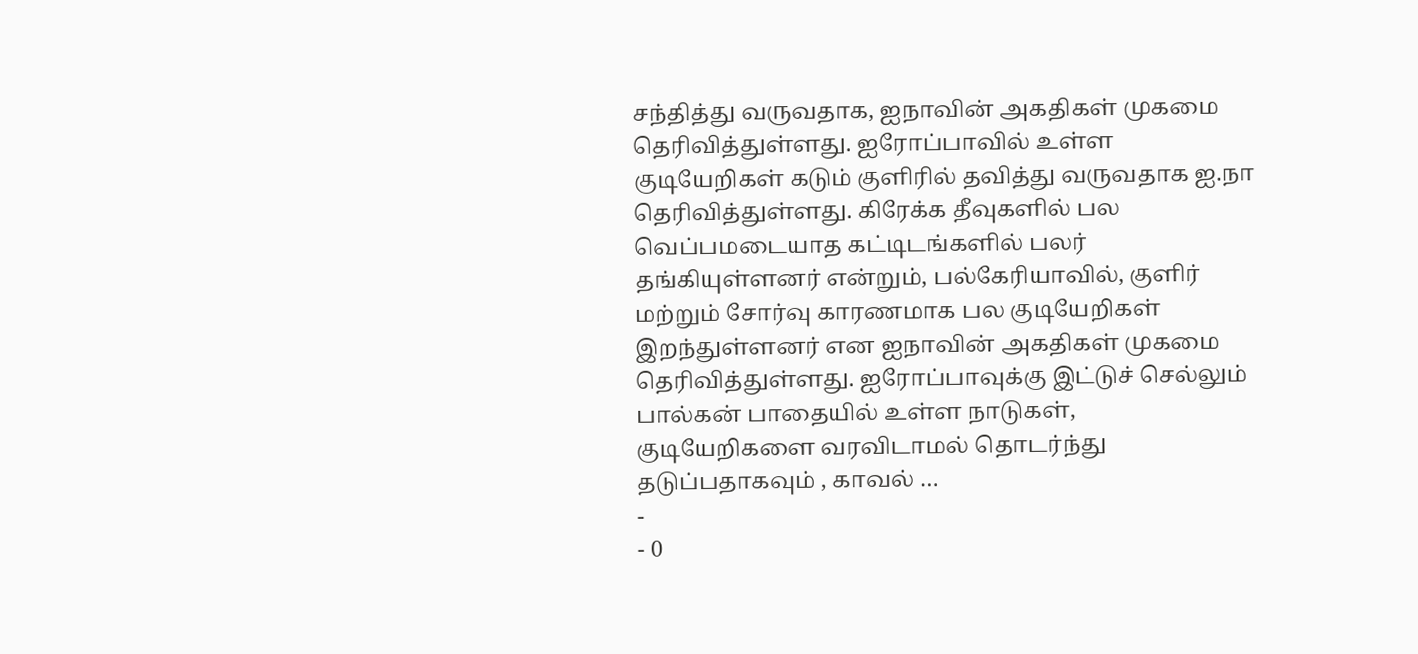சந்தித்து வருவதாக, ஐநாவின் அகதிகள் முகமை தெரிவித்துள்ளது. ஐரோப்பாவில் உள்ள குடியேறிகள் கடும் குளிரில் தவித்து வருவதாக ஐ.நா தெரிவித்துள்ளது. கிரேக்க தீவுகளில் பல வெப்பமடையாத கட்டிடங்களில் பலர் தங்கியுள்ளனர் என்றும், பல்கேரியாவில், குளிர் மற்றும் சோர்வு காரணமாக பல குடியேறிகள் இறந்துள்ளனர் என ஐநாவின் அகதிகள் முகமை தெரிவித்துள்ளது. ஐரோப்பாவுக்கு இட்டுச் செல்லும் பால்கன் பாதையில் உள்ள நாடுகள், குடியேறிகளை வரவிடாமல் தொடர்ந்து தடுப்பதாகவும் , காவல் …
-
- 0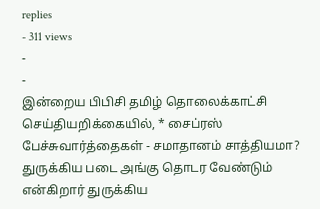replies
- 311 views
-
-
இன்றைய பிபிசி தமிழ் தொலைக்காட்சி செய்தியறிக்கையில், * சைப்ரஸ் பேச்சுவார்த்தைகள் - சமாதானம் சாத்தியமா? துருக்கிய படை அங்கு தொடர வேண்டும் என்கிறார் துருக்கிய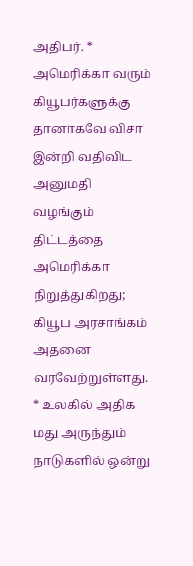அதிபர். * அமெரிக்கா வரும் கியூபர்களுக்கு தானாகவே விசா இன்றி வதிவிட அனுமதி வழங்கும் திட்டத்தை அமெரிக்கா நிறுத்துகிறது; கியூப அரசாங்கம் அதனை வரவேற்றுள்ளது. * உலகில் அதிக மது அருந்தும் நாடுகளில் ஒன்று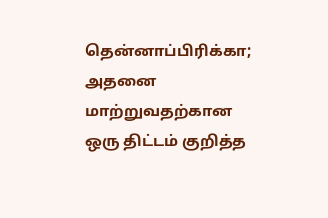தென்னாப்பிரிக்கா; அதனை மாற்றுவதற்கான ஒரு திட்டம் குறித்த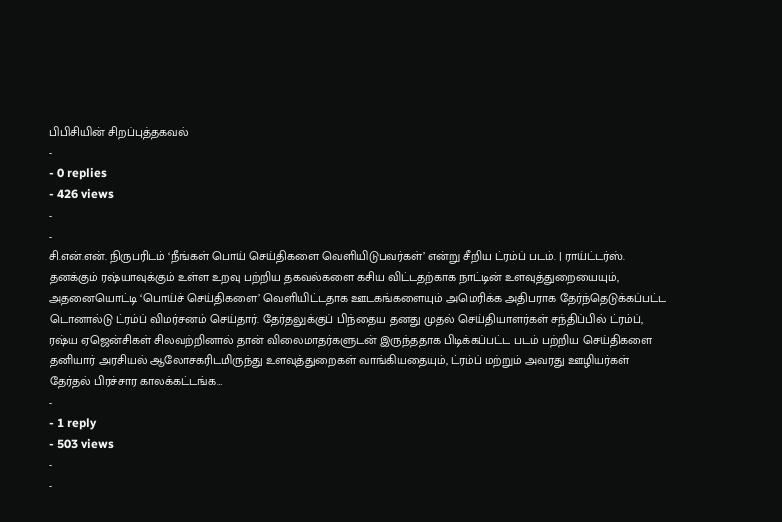பிபிசியின் சிறப்புத்தகவல்
-
- 0 replies
- 426 views
-
-
சி.என்.என். நிருபரிடம் ‘நீங்கள் பொய் செய்திகளை வெளியிடுபவர்கள்’ என்று சீறிய ட்ரம்ப் படம். | ராய்ட்டர்ஸ். தனக்கும் ரஷ்யாவுக்கும் உள்ள உறவு பற்றிய தகவல்களை கசிய விட்டதற்காக நாட்டின் உளவுத்துறையையும், அதனையொட்டி ‘பொய்ச் செய்திகளை’ வெளியிட்டதாக ஊடகங்களையும் அமெரிக்க அதிபராக தேர்ந்தெடுக்கப்பட்ட டொனால்டு ட்ரம்ப் விமர்சனம் செய்தார். தேர்தலுக்குப் பிந்தைய தனது முதல் செய்தியாளர்கள் சந்திப்பில் ட்ரம்ப், ரஷ்ய ஏஜென்சிகள் சிலவற்றினால் தான் விலைமாதர்களுடன் இருந்ததாக பிடிக்கப்பட்ட படம் பற்றிய செய்திகளை தனியார் அரசியல் ஆலோசகரிடமிருந்து உளவுத்துறைகள் வாங்கியதையும், ட்ரம்ப் மற்றும் அவரது ஊழியர்கள் தேர்தல் பிரச்சார காலக்கட்டங்க…
-
- 1 reply
- 503 views
-
-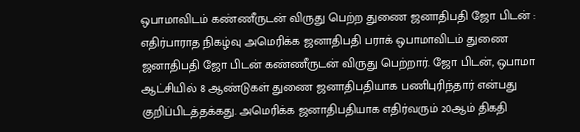ஒபாமாவிடம் கண்ணீருடன் விருது பெற்ற துணை ஜனாதிபதி ஜோ பிடன் : எதிர்பாராத நிகழ்வு அமெரிக்க ஜனாதிபதி பராக் ஒபாமாவிடம் துணை ஜனாதிபதி ஜோ பிடன் கண்ணீருடன் விருது பெற்றார். ஜோ பிடன், ஒபாமா ஆட்சியில் 8 ஆண்டுகள் துணை ஜனாதிபதியாக பணிபுரிந்தார் என்பது குறிப்பிடத்தக்கது. அமெரிக்க ஜனாதிபதியாக எதிர்வரும் 20ஆம் திகதி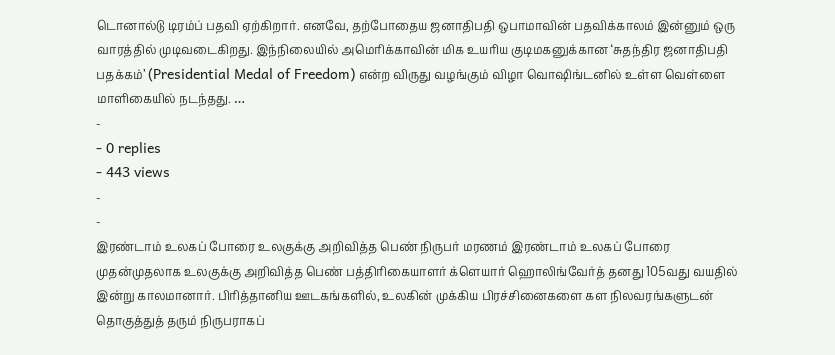டொனால்டு டிரம்ப் பதவி ஏற்கிறார். எனவே, தற்போதைய ஜனாதிபதி ஒபாமாவின் பதவிக்காலம் இன்னும் ஒரு வாரத்தில் முடிவடைகிறது. இந்நிலையில் அமெரிக்காவின் மிக உயரிய குடிமகனுக்கான ‘சுதந்திர ஜனாதிபதி பதக்கம்’ (Presidential Medal of Freedom) என்ற விருது வழங்கும் விழா வொஷிங்டனில் உள்ள வெள்ளை மாளிகையில் நடந்தது. …
-
- 0 replies
- 443 views
-
-
இரண்டாம் உலகப் போரை உலகுக்கு அறிவித்த பெண் நிருபர் மரணம் இரண்டாம் உலகப் போரை முதன்முதலாக உலகுக்கு அறிவித்த பெண் பத்திரிகையாளர் க்ளெயார் ஹொலிங்வேர்த் தனது 105வது வயதில் இன்று காலமானார். பிரித்தானிய ஊடகங்களில், உலகின் முக்கிய பிரச்சினைகளை கள நிலவரங்களுடன் தொகுத்துத் தரும் நிருபராகப்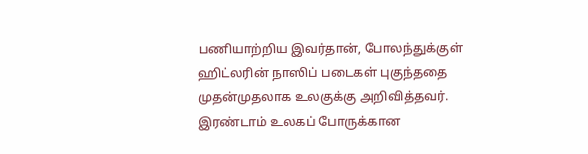பணியாற்றிய இவர்தான், போலந்துக்குள் ஹிட்லரின் நாஸிப் படைகள் புகுந்ததை முதன்முதலாக உலகுக்கு அறிவித்தவர். இரண்டாம் உலகப் போருக்கான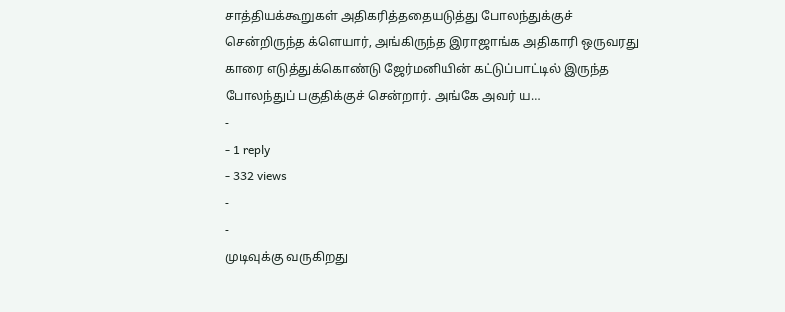சாத்தியக்கூறுகள் அதிகரித்ததையடுத்து போலந்துக்குச் சென்றிருந்த க்ளெயார், அங்கிருந்த இராஜாங்க அதிகாரி ஒருவரது காரை எடுத்துக்கொண்டு ஜேர்மனியின் கட்டுப்பாட்டில் இருந்த போலந்துப் பகுதிக்குச் சென்றார். அங்கே அவர் ய…
-
- 1 reply
- 332 views
-
-
முடிவுக்கு வருகிறது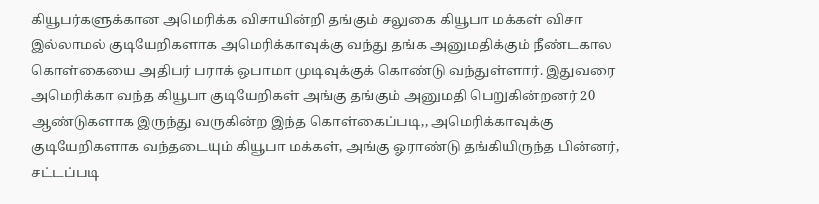கியூபர்களுக்கான அமெரிக்க விசாயின்றி தங்கும் சலுகை கியூபா மக்கள் விசா இல்லாமல் குடியேறிகளாக அமெரிக்காவுக்கு வந்து தங்க அனுமதிக்கும் நீண்டகால கொள்கையை அதிபர் பராக் ஒபாமா முடிவுக்குக் கொண்டு வந்துள்ளார். இதுவரை அமெரிக்கா வந்த கியூபா குடியேறிகள் அங்கு தங்கும் அனுமதி பெறுகின்றனர் 20 ஆண்டுகளாக இருந்து வருகின்ற இந்த கொள்கைப்படி,, அமெரிக்காவுக்கு குடியேறிகளாக வந்தடையும் கியூபா மக்கள், அங்கு ஓராண்டு தங்கியிருந்த பின்னர், சட்டப்படி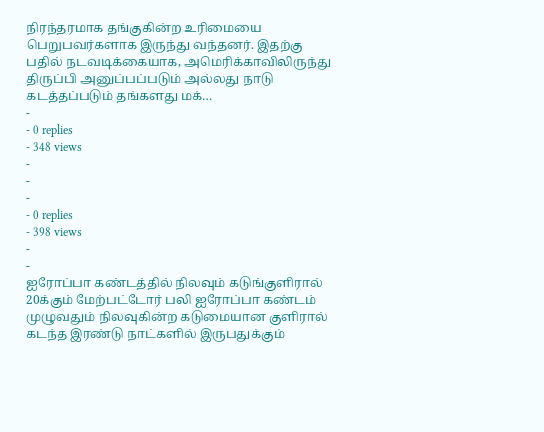நிரந்தரமாக தங்குகின்ற உரிமையை பெறுபவர்களாக இருந்து வந்தனர். இதற்கு பதில் நடவடிக்கையாக, அமெரிக்காவிலிருந்து திருப்பி அனுப்பப்படும் அல்லது நாடு கடத்தப்படும் தங்களது மக்…
-
- 0 replies
- 348 views
-
-
-
- 0 replies
- 398 views
-
-
ஐரோப்பா கண்டத்தில் நிலவும் கடுங்குளிரால் 20க்கும் மேற்பட்டோர் பலி ஐரோப்பா கண்டம் முழுவதும் நிலவுகின்ற கடுமையான குளிரால் கடந்த இரண்டு நாட்களில் இருபதுக்கும்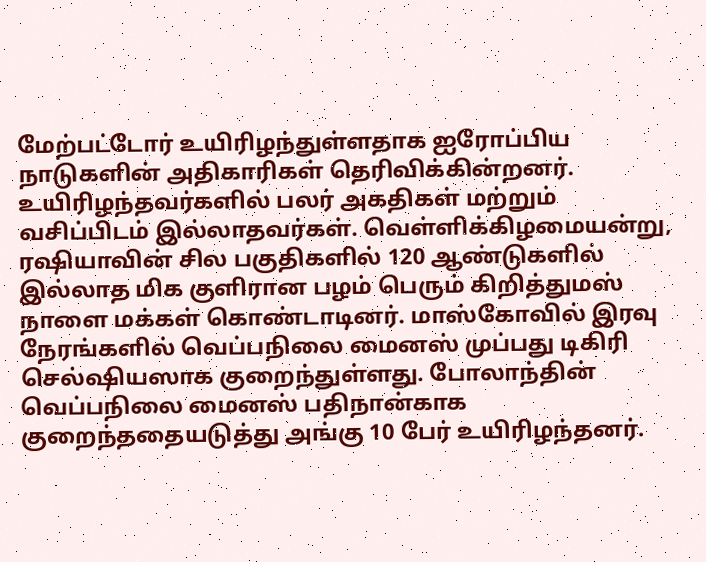மேற்பட்டோர் உயிரிழந்துள்ளதாக ஐரோப்பிய நாடுகளின் அதிகாரிகள் தெரிவிக்கின்றனர். உயிரிழந்தவர்களில் பலர் அகதிகள் மற்றும் வசிப்பிடம் இல்லாதவர்கள். வெள்ளிக்கிழமையன்று, ரஷியாவின் சில பகுதிகளில் 120 ஆண்டுகளில் இல்லாத மிக குளிரான பழம் பெரும் கிறித்துமஸ் நாளை மக்கள் கொண்டாடினர். மாஸ்கோவில் இரவு நேரங்களில் வெப்பநிலை மைனஸ் முப்பது டிகிரி செல்ஷியஸாக குறைந்துள்ளது. போலாந்தின் வெப்பநிலை மைனஸ் பதிநான்காக குறைந்ததையடுத்து அங்கு 10 பேர் உயிரிழந்தனர்.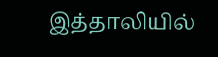இத்தாலியில்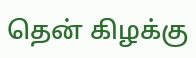தென் கிழக்கு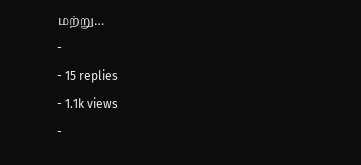மற்று…
-
- 15 replies
- 1.1k views
-